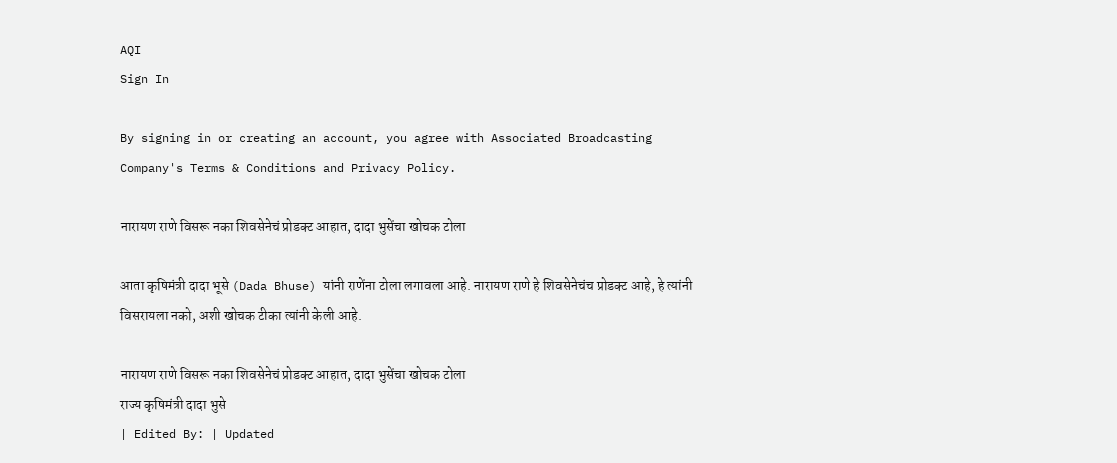AQI
Sign In

By signing in or creating an account, you agree with Associated Broadcasting Company's Terms & Conditions and Privacy Policy.

नारायण राणे विसरू नका शिवसेनेचं प्रोडक्ट आहात, दादा भुसेंचा खोचक टोला

आता कृषिमंत्री दादा भूसे (Dada Bhuse) यांनी राणेंना टोला लगावला आहे. नारायण राणे हे शिवसेनेचंच प्रोडक्ट आहे, हे त्यांनी विसरायला नको, अशी खोचक टीका त्यांनी केली आहे.

नारायण राणे विसरू नका शिवसेनेचं प्रोडक्ट आहात, दादा भुसेंचा खोचक टोला
राज्य कृषिमंत्री दादा भुसे
| Edited By: | Updated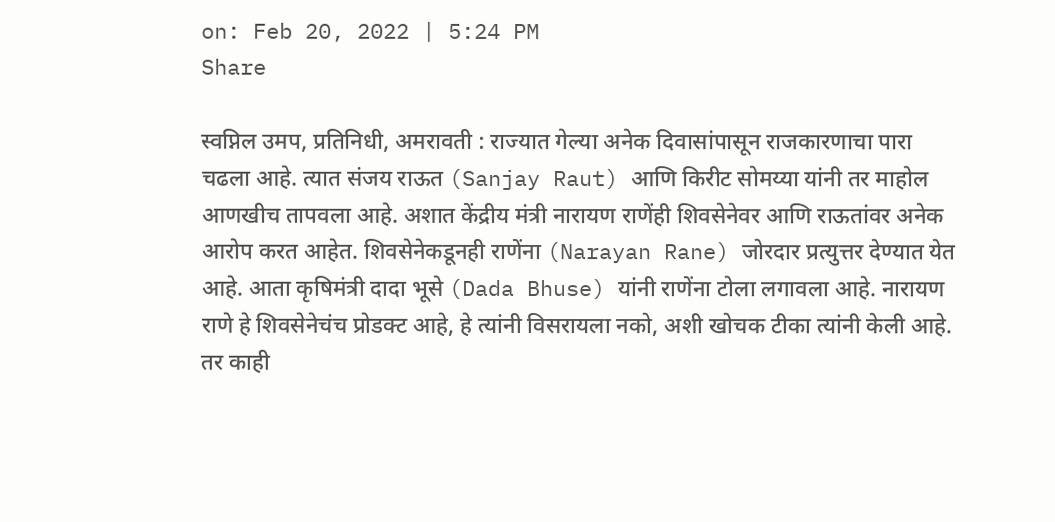on: Feb 20, 2022 | 5:24 PM
Share

स्वप्निल उमप, प्रतिनिधी, अमरावती : राज्यात गेल्या अनेक दिवासांपासून राजकारणाचा पारा चढला आहे. त्यात संजय राऊत (Sanjay Raut) आणि किरीट सोमय्या यांनी तर माहोल आणखीच तापवला आहे. अशात केंद्रीय मंत्री नारायण राणेंही शिवसेनेवर आणि राऊतांवर अनेक आरोप करत आहेत. शिवसेनेकडूनही राणेंना (Narayan Rane) जोरदार प्रत्युत्तर देण्यात येत आहे. आता कृषिमंत्री दादा भूसे (Dada Bhuse) यांनी राणेंना टोला लगावला आहे. नारायण राणे हे शिवसेनेचंच प्रोडक्ट आहे, हे त्यांनी विसरायला नको, अशी खोचक टीका त्यांनी केली आहे. तर काही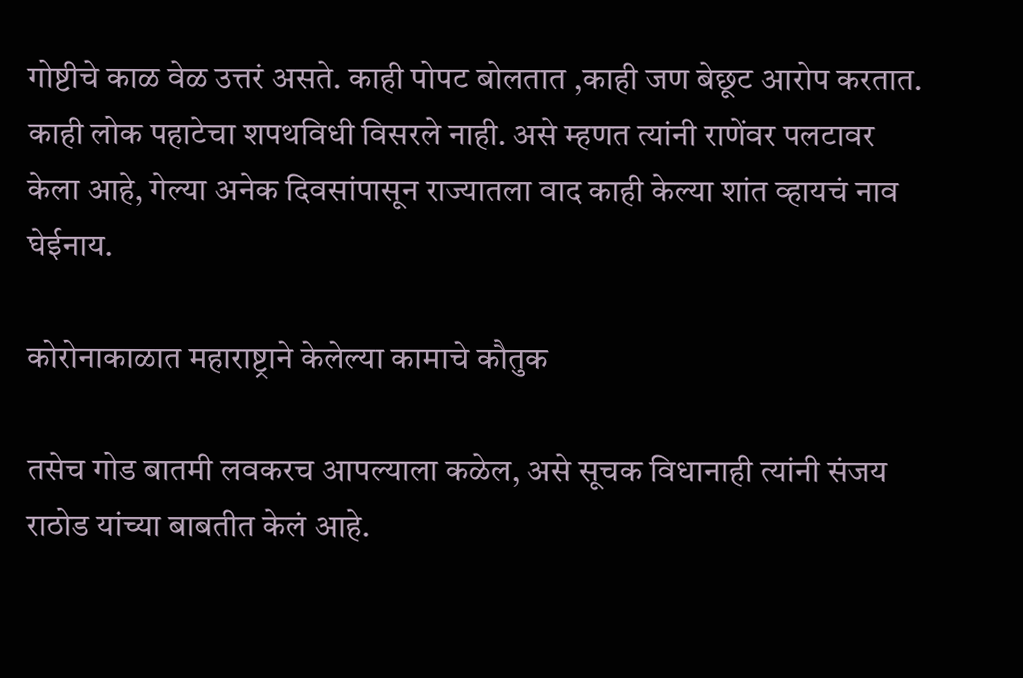गोष्टीचे काळ वेळ उत्तरं असते. काही पोपट बोलतात ,काही जण बेछूट आरोप करतात. काही लोक पहाटेचा शपथविधी विसरले नाही. असे म्हणत त्यांनी राणेंवर पलटावर केला आहे, गेल्या अनेक दिवसांपासून राज्यातला वाद काही केल्या शांत व्हायचं नाव घेईनाय.

कोरोनाकाळात महाराष्ट्राने केलेल्या कामाचे कौतुक

तसेच गोड बातमी लवकरच आपल्याला कळेल, असे सूचक विधानाही त्यांनी संजय राठोड यांच्या बाबतीत केलं आहे.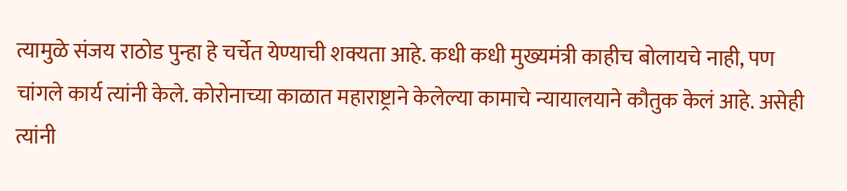त्यामुळे संजय राठोड पुन्हा हे चर्चेत येण्याची शक्यता आहे. कधी कधी मुख्यमंत्री काहीच बोलायचे नाही, पण चांगले कार्य त्यांनी केले. कोरोनाच्या काळात महाराष्ट्राने केलेल्या कामाचे न्यायालयाने कौतुक केलं आहे. असेही त्यांनी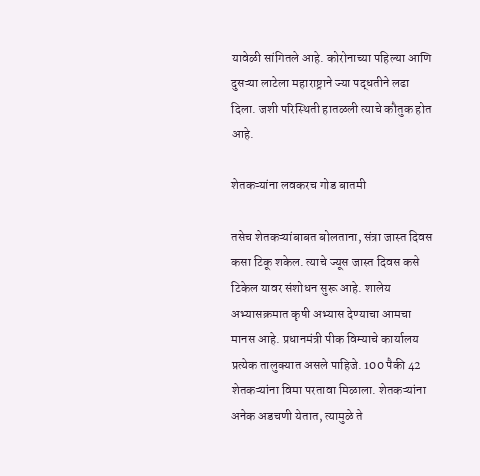यावेळी सांगितले आहे. कोरोनाच्या पहिल्या आणि दुसऱ्या लाटेला महाराष्ट्राने ज्या पद्धतीने लढा दिला. जशी परिस्थिती हातळली त्याचे कौतुक होत आहे.

शेतकऱ्यांना लवकरच गोड बातमी

तसेच शेतकऱ्यांबाबत बोलताना, संत्रा जास्त दिवस कसा टिकू शकेल. त्याचे ज्यूस जास्त दिवस कसे टिकेल यावर संशोधन सुरू आहे. शालेय अभ्यासक्रमात कृषी अभ्यास देण्याचा आमचा मानस आहे. प्रधानमंत्री पीक विम्याचे कार्यालय प्रत्येक तालुक्यात असले पाहिजे. 100 पैकी 42 शेतकऱ्यांना विमा परतावा मिळाला. शेतकऱ्यांना अनेक अडचणी येतात, त्यामुळे ते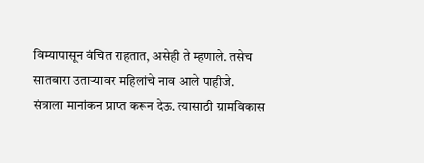विम्यापासून वंचित राहतात, असेही ते म्हणाले. तसेच सातबारा उताऱ्यावर महिलांचे नाव आले पाहीजे. संत्राला मानांकन प्राप्त करून देऊ. त्यासाठी ग्रामविकास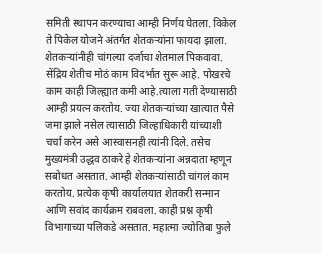समिती स्थापन करण्याचा आम्ही निर्णय घेतला. विकेल ते पिकेल योजने अंतर्गत शेतकऱ्यांना फायदा झाला. शेतकऱ्यांनीही चांगल्या दर्जाचा शेतमाल पिकवावा. सेंद्रिय शेतीच मोठं काम विदर्भात सुरू आहे. पोखरचे काम काही जिल्ह्यात कमी आहे.त्याला गती देण्यासाठी आम्ही प्रयत्न करतोय. ज्या शेतकऱ्यांच्या खात्यात पैसे जमा झाले नसेल त्यासाठी जिल्हाधिकारी यांच्याशी चर्चा करेन असे आस्वासनही त्यांनी दिले. तसेच मुख्यमंत्री उद्धव ठाकरे हे शेतकऱ्यांना अन्नदाता म्हणून सबोधत असतात. आम्ही शेतकऱ्यांसाठी चांगलं काम करतोय. प्रत्येक कृषी कार्यालयात शेतकरी सन्मान आणि सवांद कार्यक्रम राबवला. काही प्रश्न कृषी विभागाच्या पलिकडे असतात. महात्मा ज्योतिबा फुले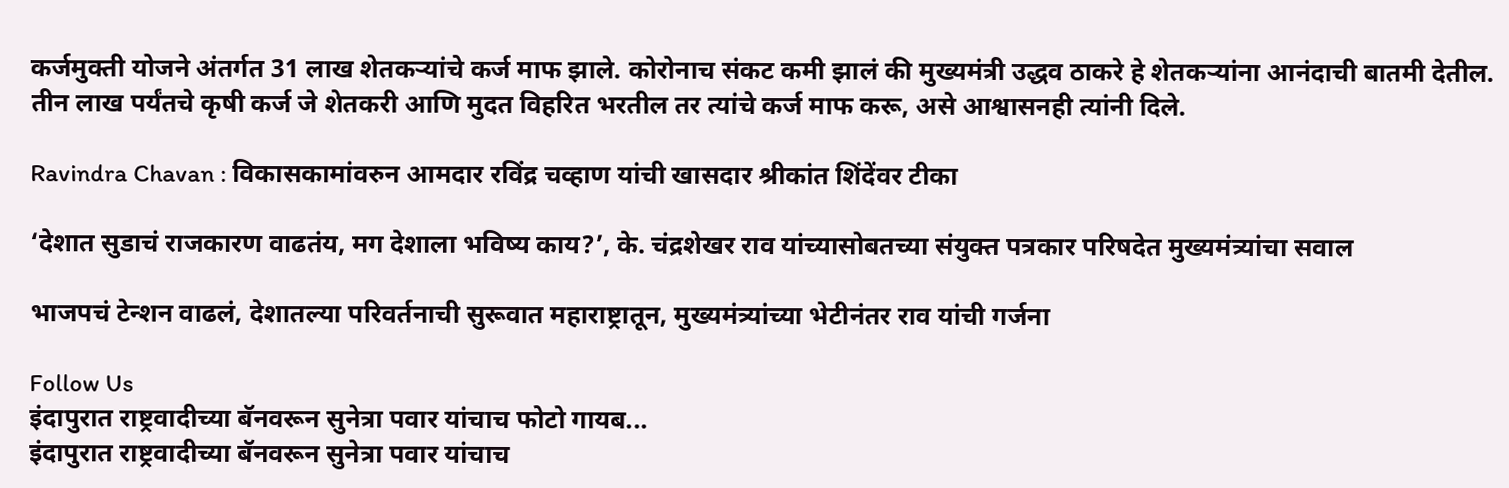कर्जमुक्ती योजने अंतर्गत 31 लाख शेतकऱ्यांचे कर्ज माफ झाले. कोरोनाच संकट कमी झालं की मुख्यमंत्री उद्धव ठाकरे हे शेतकऱ्यांना आनंदाची बातमी देतील. तीन लाख पर्यंतचे कृषी कर्ज जे शेतकरी आणि मुदत विहरित भरतील तर त्यांचे कर्ज माफ करू, असे आश्वासनही त्यांनी दिले.

Ravindra Chavan : विकासकामांवरुन आमदार रविंद्र चव्हाण यांची खासदार श्रीकांत शिंदेंवर टीका

‘देशात सुडाचं राजकारण वाढतंय, मग देशाला भविष्य काय?’, के. चंद्रशेखर राव यांच्यासोबतच्या संयुक्त पत्रकार परिषदेत मुख्यमंत्र्यांचा सवाल

भाजपचं टेन्शन वाढलं, देशातल्या परिवर्तनाची सुरूवात महाराष्ट्रातून, मुख्यमंत्र्यांच्या भेटीनंतर राव यांची गर्जना

Follow Us
इंदापुरात राष्ट्रवादीच्या बॅनवरून सुनेत्रा पवार यांचाच फोटो गायब...
इंदापुरात राष्ट्रवादीच्या बॅनवरून सुनेत्रा पवार यांचाच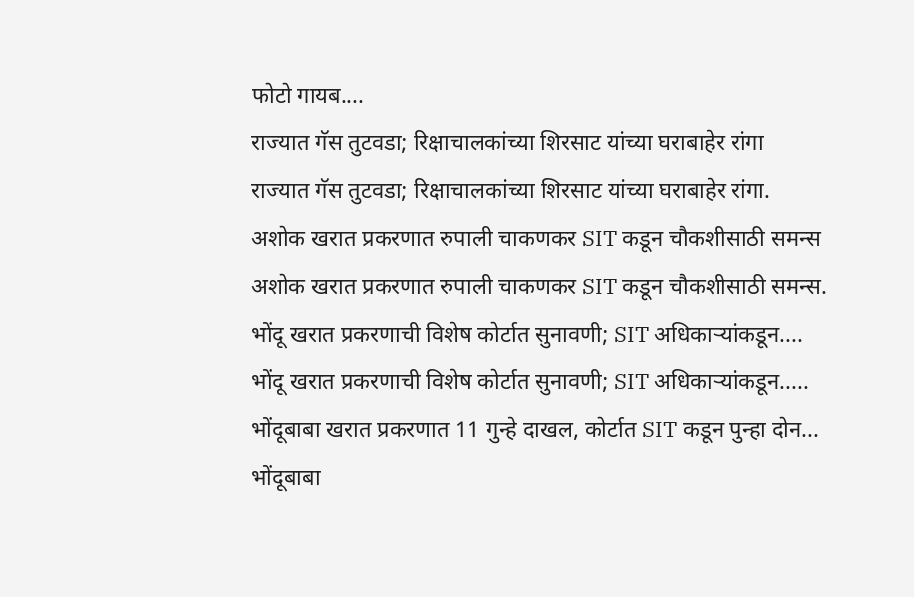फोटो गायब....
राज्यात गॅस तुटवडा; रिक्षाचालकांच्या शिरसाट यांच्या घराबाहेर रांगा
राज्यात गॅस तुटवडा; रिक्षाचालकांच्या शिरसाट यांच्या घराबाहेर रांगा.
अशोक खरात प्रकरणात रुपाली चाकणकर SIT कडून चौकशीसाठी समन्स
अशोक खरात प्रकरणात रुपाली चाकणकर SIT कडून चौकशीसाठी समन्स.
भोंदू खरात प्रकरणाची विशेष कोर्टात सुनावणी; SIT अधिकाऱ्यांकडून....
भोंदू खरात प्रकरणाची विशेष कोर्टात सुनावणी; SIT अधिकाऱ्यांकडून.....
भोंदूबाबा खरात प्रकरणात 11 गुन्हे दाखल, कोर्टात SIT कडून पुन्हा दोन...
भोंदूबाबा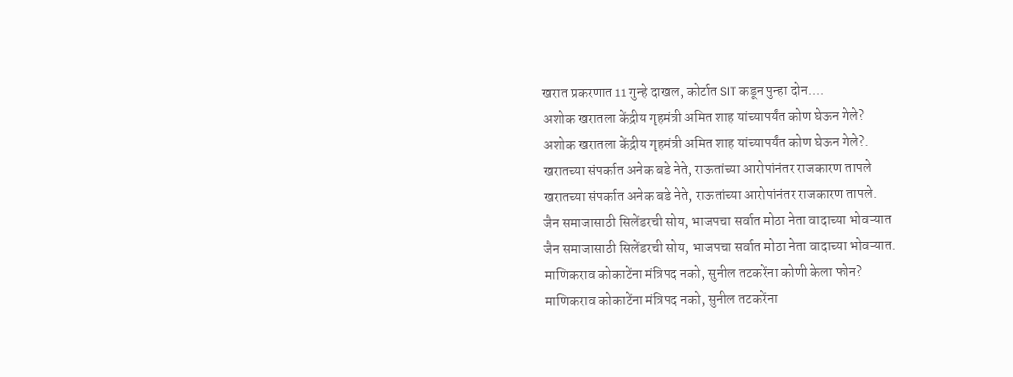खरात प्रकरणात 11 गुन्हे दाखल, कोर्टात SIT कडून पुन्हा दोन....
अशोक खरातला केंद्रीय गृहमंत्री अमित शाह यांच्यापर्यंत कोण घेऊन गेले?
अशोक खरातला केंद्रीय गृहमंत्री अमित शाह यांच्यापर्यंत कोण घेऊन गेले?.
खरातच्या संपर्कात अनेक बडे नेते, राऊतांच्या आरोपांनंतर राजकारण तापले
खरातच्या संपर्कात अनेक बडे नेते, राऊतांच्या आरोपांनंतर राजकारण तापले.
जैन समाजासाठी सिलेंडरची सोय, भाजपचा सर्वात मोठा नेता वादाच्या भोवऱ्यात
जैन समाजासाठी सिलेंडरची सोय, भाजपचा सर्वात मोठा नेता वादाच्या भोवऱ्यात.
माणिकराव कोकाटेंना मंत्रिपद नको, सुनील तटकरेंना कोणी केला फोन?
माणिकराव कोकाटेंना मंत्रिपद नको, सुनील तटकरेंना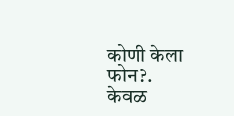कोणी केला फोन?.
केवळ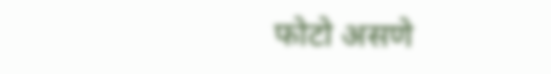फोटो असणे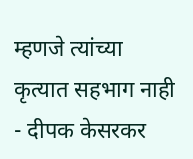म्हणजे त्यांच्या कृत्यात सहभाग नाही - दीपक केसरकर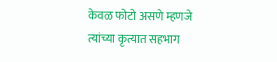केवळ फोटो असणे म्हणजे त्यांच्या कृत्यात सहभाग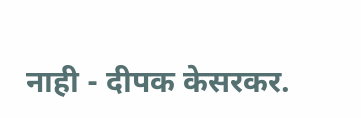नाही - दीपक केसरकर.